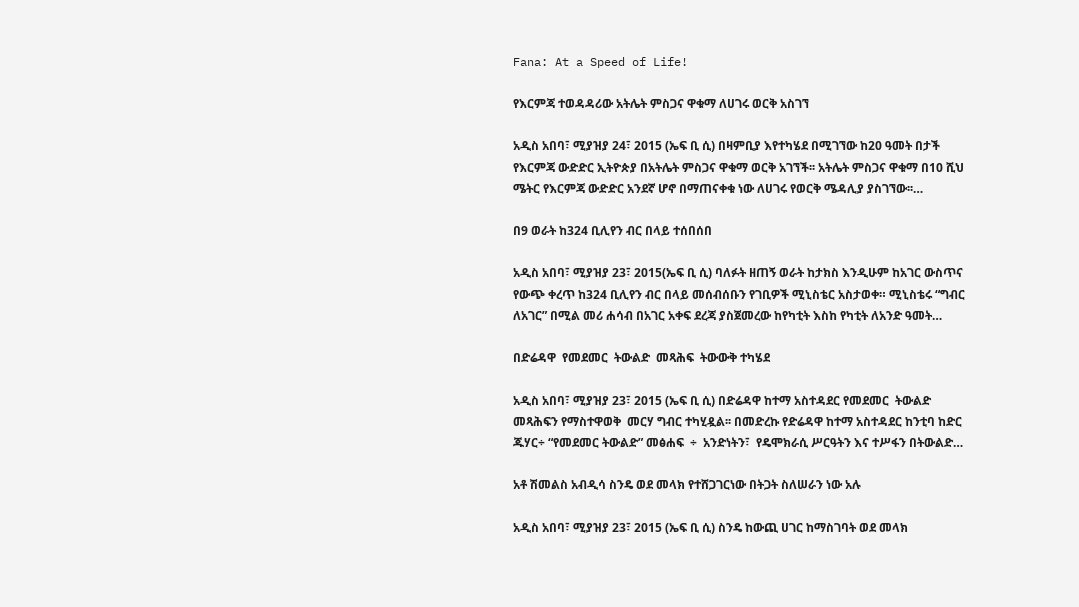Fana: At a Speed of Life!

የእርምጃ ተወዳዳሪው አትሌት ምስጋና ዋቁማ ለሀገሩ ወርቅ አስገኘ

አዲስ አበባ፣ ሚያዝያ 24፣ 2015 (ኤፍ ቢ ሲ) በዛምቢያ እየተካሄደ በሚገኘው ከ20 ዓመት በታች የእርምጃ ውድድር ኢትዮጵያ በአትሌት ምስጋና ዋቁማ ወርቅ አገኘች፡፡ አትሌት ምስጋና ዋቁማ በ10 ሺህ ሜትር የእርምጃ ውድድር አንደኛ ሆኖ በማጠናቀቁ ነው ለሀገሩ የወርቅ ሜዳሊያ ያስገኘው፡፡…

በ9 ወራት ከ324 ቢሊየን ብር በላይ ተሰበሰበ

አዲስ አበባ፣ ሚያዝያ 23፣ 2015(ኤፍ ቢ ሲ) ባለፉት ዘጠኝ ወራት ከታክስ እንዲሁም ከአገር ውስጥና የውጭ ቀረጥ ከ324 ቢሊየን ብር በላይ መሰብሰቡን የገቢዎች ሚኒስቴር አስታወቀ። ሚኒስቴሩ “ግብር ለአገር” በሚል መሪ ሐሳብ በአገር አቀፍ ደረጃ ያስጀመረው ከየካቲት እስከ የካቲት ለአንድ ዓመት…

በድሬዳዋ  የመደመር  ትውልድ  መጻሕፍ  ትውውቅ ተካሄደ

አዲስ አበባ፣ ሚያዝያ 23፣ 2015 (ኤፍ ቢ ሲ) በድሬዳዋ ከተማ አስተዳደር የመደመር  ትውልድ  መጻሕፍን የማስተዋወቅ  መርሃ ግብር ተካሂዷል፡፡ በመድረኩ የድሬዳዋ ከተማ አስተዳደር ከንቲባ ከድር ጁሃር÷ “የመደመር ትውልድ” መፅሐፍ  ÷  አንድነትን፣  የዴሞክራሲ ሥርዓትን እና ተሥፋን በትውልድ…

አቶ ሽመልስ አብዲሳ ስንዴ ወደ መላክ የተሸጋገርነው በትጋት ስለሠራን ነው አሉ

አዲስ አበባ፣ ሚያዝያ 23፣ 2015 (ኤፍ ቢ ሲ) ስንዴ ከውጪ ሀገር ከማስገባት ወደ መላክ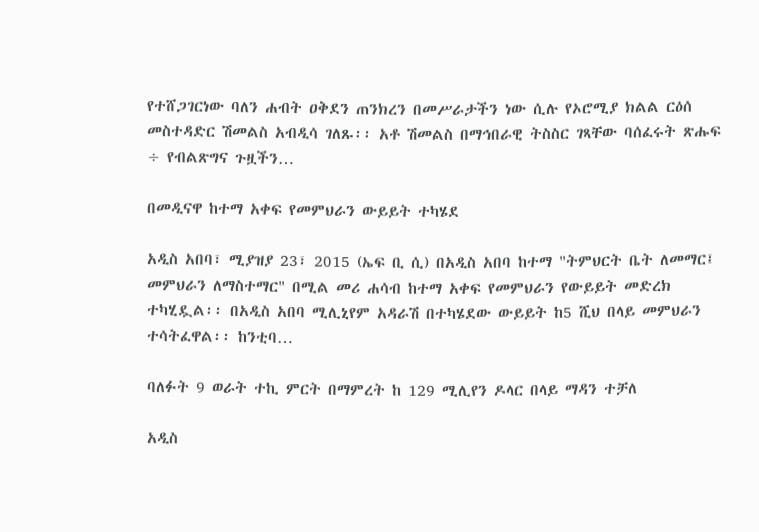የተሸጋገርነው ባለን ሐብት ዐቅደን ጠንክረን በመሥራታችን ነው ሲሉ የኦሮሚያ ክልል ርዕሰ መስተዳድር ሽመልስ አብዲሳ ገለጹ፡፡ አቶ ሽመልስ በማኅበራዊ ትስስር ገጻቸው ባሰፈሩት ጽሑፍ ÷ የብልጽግና ጉዟችን…

በመዲናዋ ከተማ አቀፍ የመምህራን ውይይት ተካሄደ

አዲስ አበባ፣ ሚያዝያ 23፣ 2015 (ኤፍ ቢ ሲ) በአዲስ አበባ ከተማ "ትምህርት ቤት ለመማር፤ መምህራን ለማስተማር" በሚል መሪ ሐሳብ ከተማ አቀፍ የመምህራን የውይይት መድረክ ተካሂዷል፡፡ በአዲስ አበባ ሚሊኒየም አዳራሽ በተካሄደው ውይይት ከ5 ሺህ በላይ መምህራን ተሳትፈዋል፡፡ ከንቲባ…

ባለፉት 9 ወራት ተኪ ምርት በማምረት ከ 129 ሚሊየን ዶላር በላይ ማዳን ተቻለ

አዲስ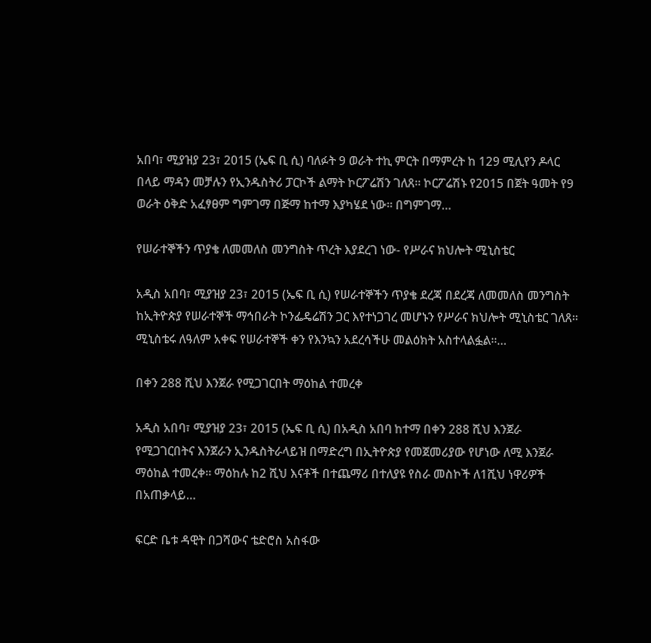አበባ፣ ሚያዝያ 23፣ 2015 (ኤፍ ቢ ሲ) ባለፉት 9 ወራት ተኪ ምርት በማምረት ከ 129 ሚሊየን ዶላር በላይ ማዳን መቻሉን የኢንዱስትሪ ፓርኮች ልማት ኮርፖሬሽን ገለጸ፡፡ ኮርፖሬሽኑ የ2015 በጀት ዓመት የ9 ወራት ዕቅድ አፈፃፀም ግምገማ በጅማ ከተማ እያካሄደ ነው፡፡ በግምገማ…

የሠራተኞችን ጥያቄ ለመመለስ መንግስት ጥረት እያደረገ ነው- የሥራና ክህሎት ሚኒስቴር

አዲስ አበባ፣ ሚያዝያ 23፣ 2015 (ኤፍ ቢ ሲ) የሠራተኞችን ጥያቄ ደረጃ በደረጃ ለመመለስ መንግስት ከኢትዮጵያ የሠራተኞች ማኅበራት ኮንፌዴሬሽን ጋር እየተነጋገረ መሆኑን የሥራና ክህሎት ሚኒስቴር ገለጸ፡፡ ሚኒስቴሩ ለዓለም አቀፍ የሠራተኞች ቀን የእንኳን አደረሳችሁ መልዕክት አስተላልፏል፡፡…

በቀን 288 ሺህ እንጀራ የሚጋገርበት ማዕከል ተመረቀ

አዲስ አበባ፣ ሚያዝያ 23፣ 2015 (ኤፍ ቢ ሲ) በአዲስ አበባ ከተማ በቀን 288 ሺህ እንጀራ የሚጋገርበትና እንጀራን ኢንዱስትራላይዝ በማድረግ በኢትዮጵያ የመጀመሪያው የሆነው ለሚ እንጀራ ማዕከል ተመረቀ፡፡ ማዕከሉ ከ2 ሺህ እናቶች በተጨማሪ በተለያዩ የስራ መስኮች ለ1ሺህ ነዋሪዎች በአጠቃላይ…

ፍርድ ቤቱ ዳዊት በጋሻውና ቴድሮስ አስፋው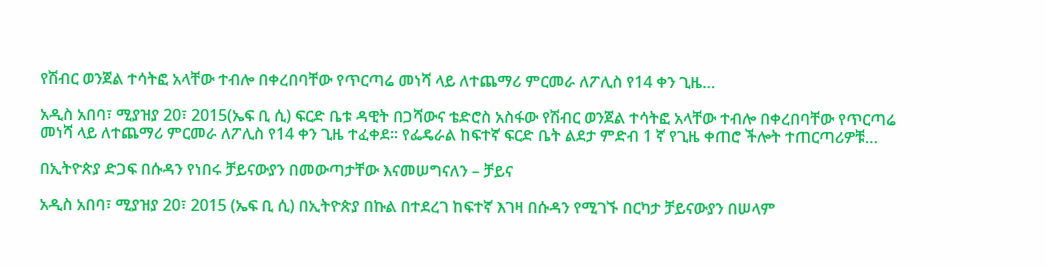የሽብር ወንጀል ተሳትፎ አላቸው ተብሎ በቀረበባቸው የጥርጣሬ መነሻ ላይ ለተጨማሪ ምርመራ ለፖሊስ የ14 ቀን ጊዜ…

አዲስ አበባ፣ ሚያዝያ 20፣ 2015(ኤፍ ቢ ሲ) ፍርድ ቤቱ ዳዊት በጋሻውና ቴድሮስ አስፋው የሽብር ወንጀል ተሳትፎ አላቸው ተብሎ በቀረበባቸው የጥርጣሬ መነሻ ላይ ለተጨማሪ ምርመራ ለፖሊስ የ14 ቀን ጊዜ ተፈቀደ። የፌዴራል ከፍተኛ ፍርድ ቤት ልደታ ምድብ 1 ኛ የጊዜ ቀጠሮ ችሎት ተጠርጣሪዎቹ…

በኢትዮጵያ ድጋፍ በሱዳን የነበሩ ቻይናውያን በመውጣታቸው እናመሠግናለን – ቻይና

አዲስ አበባ፣ ሚያዝያ 20፣ 2015 (ኤፍ ቢ ሲ) በኢትዮጵያ በኩል በተደረገ ከፍተኛ እገዛ በሱዳን የሚገኙ በርካታ ቻይናውያን በሠላም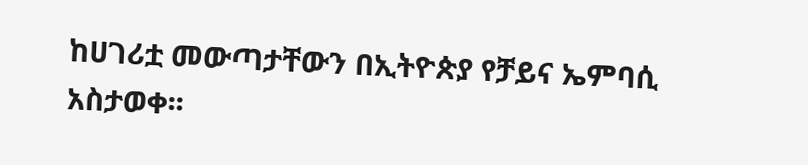ከሀገሪቷ መውጣታቸውን በኢትዮጵያ የቻይና ኤምባሲ አስታወቀ፡፡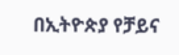በኢትዮጵያ የቻይና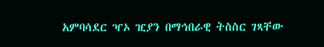አምባሳደር ዣኦ ዢያን በማኅበራዊ ትስስር ገጻቸው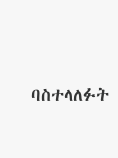ባስተላለፉት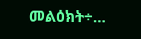መልዕክት÷…